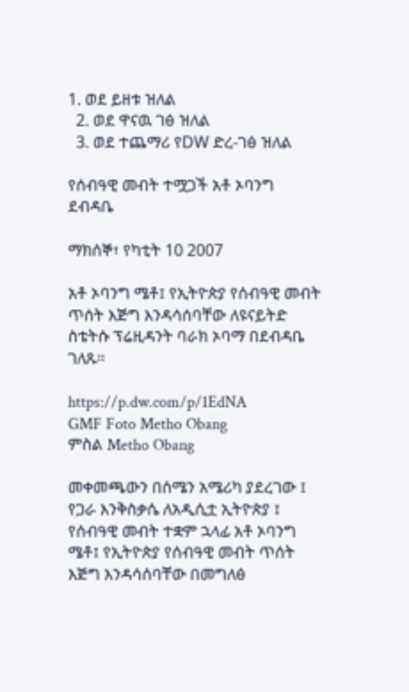1. ወደ ይዘቱ ዝለል
  2. ወደ ዋናዉ ገፅ ዝለል
  3. ወደ ተጨማሪ የDW ድረ-ገፅ ዝለል

የሰብዓዊ መብት ተሟጋች አቶ ኦባንግ ደብዳቤ

ማክሰኞ፣ የካቲት 10 2007

አቶ ኦባንግ ሜቶ፤ የኢትዮጵያ የሰብዓዊ መብት ጥሰት እጅግ እንዳሳሰባቸው ለዩናይትድ ስቴትሱ ፕሬዚዳንት ባራክ ኦባማ በደብዳቤ ገለጹ።

https://p.dw.com/p/1EdNA
GMF Foto Metho Obang
ምስል Metho Obang

መቀመጫውን በሰሜን አሜሪካ ያደረገው ፤ የጋራ እንቅስቃሴ ለአዲሲቷ ኢትዮጵያ ፤ የሰብዓዊ መብት ተቋም ኋላፊ አቶ ኦባንግ ሜቶ፤ የኢትዮጵያ የሰብዓዊ መብት ጥሰት እጅግ እንዳሳሰባቸው በመግለፅ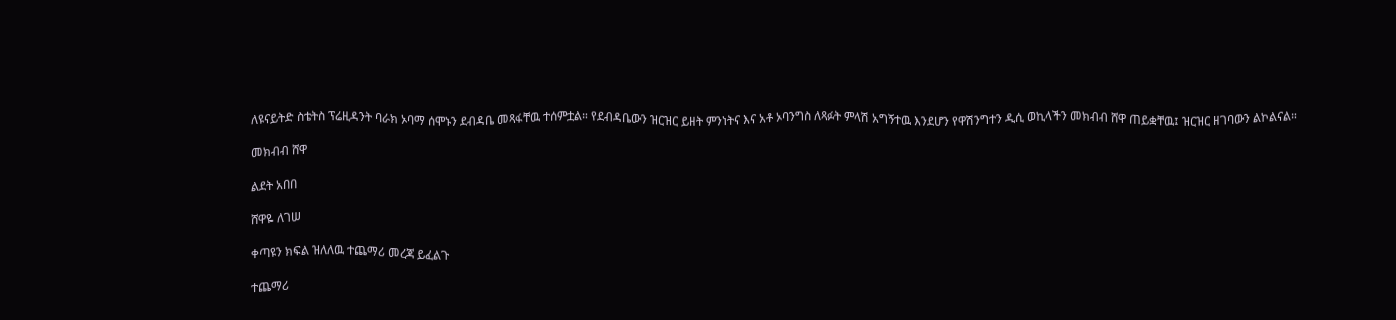ለዩናይትድ ስቴትስ ፕሬዚዳንት ባራክ ኦባማ ሰሞኑን ደብዳቤ መጻፋቸዉ ተሰምቷል። የደብዳቤውን ዝርዝር ይዘት ምንነትና እና አቶ ኦባንግስ ለጻፉት ምላሽ አግኝተዉ እንደሆን የዋሽንግተን ዲሲ ወኪላችን መክብብ ሸዋ ጠይቋቸዉ፤ ዝርዝር ዘገባውን ልኮልናል።

መክብብ ሸዋ

ልደት አበበ

ሸዋዬ ለገሠ

ቀጣዩን ክፍል ዝለለዉ ተጨማሪ መረጃ ይፈልጉ

ተጨማሪ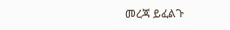መረጃ ይፈልጉ